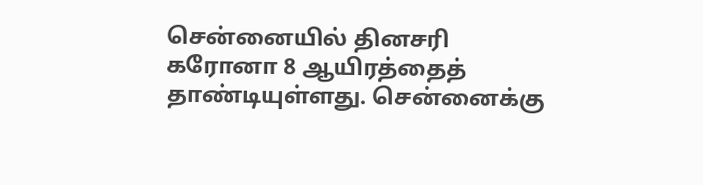சென்னையில் தினசரி கரோனா 8 ஆயிரத்தைத் தாண்டியுள்ளது. சென்னைக்கு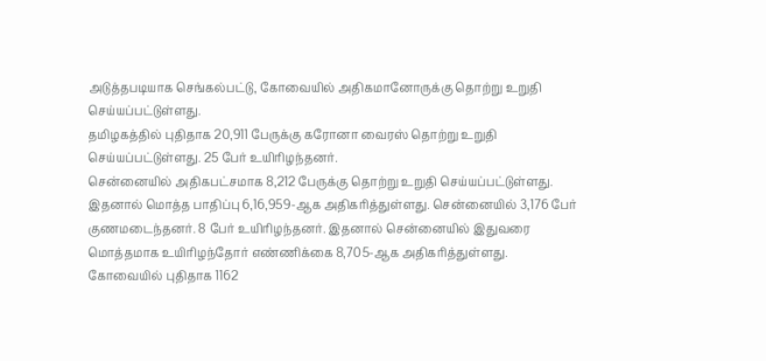அடுத்தபடியாக செங்கல்பட்டு, கோவையில் அதிகமானோருக்கு தொற்று உறுதி செய்யப்பட்டுள்ளது.
தமிழகத்தில் புதிதாக 20,911 பேருக்கு கரோனா வைரஸ் தொற்று உறுதி செய்யப்பட்டுள்ளது. 25 பேர் உயிரிழந்தனர்.
சென்னையில் அதிகபட்சமாக 8,212 பேருக்கு தொற்று உறுதி செய்யப்பட்டுள்ளது. இதனால் மொத்த பாதிப்பு 6,16,959-ஆக அதிகரித்துள்ளது. சென்னையில் 3,176 பேர் குணமடைந்தனர். 8 பேர் உயிரிழந்தனர். இதனால் சென்னையில் இதுவரை மொத்தமாக உயிரிழந்தோர் எண்ணிக்கை 8,705-ஆக அதிகரித்துள்ளது.
கோவையில் புதிதாக 1162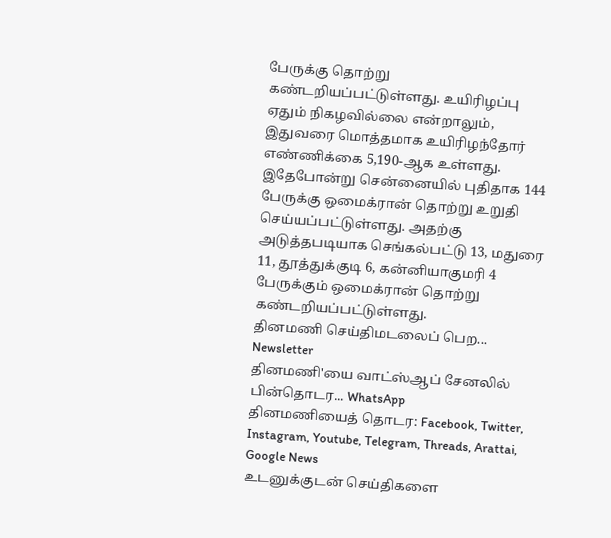பேருக்கு தொற்று கண்டறியப்பட்டுள்ளது. உயிரிழப்பு ஏதும் நிகழவில்லை என்றாலும், இதுவரை மொத்தமாக உயிரிழந்தோர் எண்ணிக்கை 5,190-ஆக உள்ளது.
இதேபோன்று சென்னையில் புதிதாக 144 பேருக்கு ஒமைக்ரான் தொற்று உறுதி செய்யப்பட்டுள்ளது. அதற்கு அடுத்தபடியாக செங்கல்பட்டு 13, மதுரை 11, தூத்துக்குடி 6, கன்னியாகுமரி 4 பேருக்கும் ஒமைக்ரான் தொற்று கண்டறியப்பட்டுள்ளது.
தினமணி செய்திமடலைப் பெற... Newsletter
தினமணி'யை வாட்ஸ்ஆப் சேனலில் பின்தொடர... WhatsApp
தினமணியைத் தொடர: Facebook, Twitter, Instagram, Youtube, Telegram, Threads, Arattai, Google News
உடனுக்குடன் செய்திகளை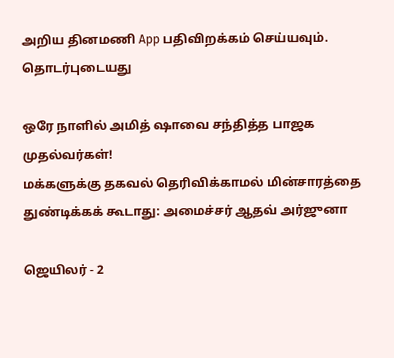அறிய தினமணி App பதிவிறக்கம் செய்யவும்.
தொடர்புடையது

ஒரே நாளில் அமித் ஷாவை சந்தித்த பாஜக முதல்வர்கள்!
மக்களுக்கு தகவல் தெரிவிக்காமல் மின்சாரத்தை துண்டிக்கக் கூடாது: அமைச்சர் ஆதவ் அர்ஜுனா

ஜெயிலர் - 2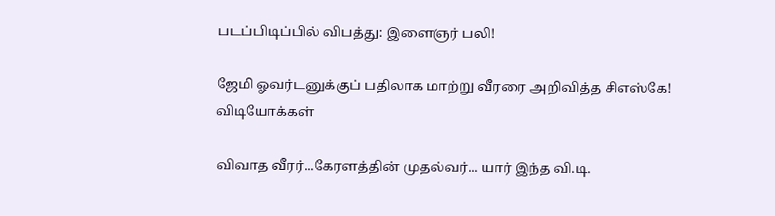படப்பிடிப்பில் விபத்து: இளைஞர் பலி!

ஜேமி ஓவர்டனுக்குப் பதிலாக மாற்று வீரரை அறிவித்த சிஎஸ்கே!
விடியோக்கள்

விவாத வீரர்...கேரளத்தின் முதல்வர்... யார் இந்த வி.டி.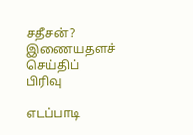சதீசன்?
இணையதளச் செய்திப் பிரிவு

எடப்பாடி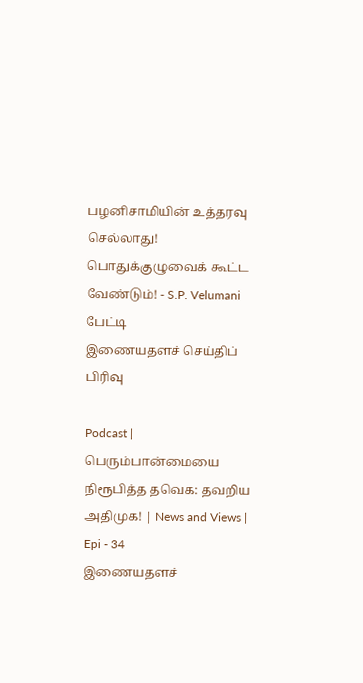பழனிசாமியின் உத்தரவு செல்லாது! பொதுக்குழுவைக் கூட்ட வேண்டும்! - S.P. Velumani பேட்டி
இணையதளச் செய்திப் பிரிவு

Podcast | பெரும்பான்மையை நிரூபித்த தவெக: தவறிய அதிமுக! | News and Views | Epi - 34
இணையதளச்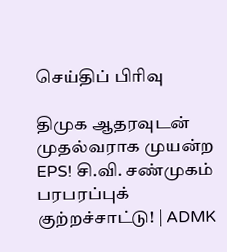செய்திப் பிரிவு

திமுக ஆதரவுடன் முதல்வராக முயன்ற EPS! சி.வி. சண்முகம் பரபரப்புக் குற்றச்சாட்டு! | ADMK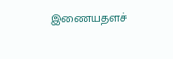இணையதளச்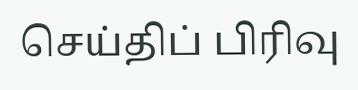செய்திப் பிரிவு